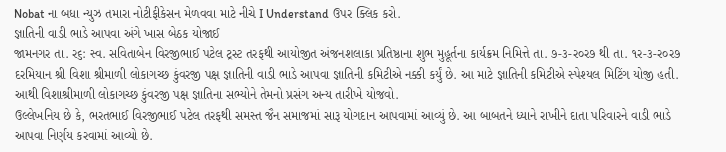Nobat ના બધા ન્યુઝ તમારા નોટીફીકેસન મેળવવા માટે નીચે I Understand ઉપર ક્લિક કરો.
જ્ઞાતિની વાડી ભાડે આપવા અંગે ખાસ બેઠક યોજાઈ
જામનગર તા. ર૬: સ્વ. સવિતાબેન વિરજીભાઈ પટેલ ટ્રસ્ટ તરફથી આયોજીત અંજનશલાકા પ્રતિષ્ઠાના શુભ મુહૂર્તના કાર્યક્રમ નિમિત્તે તા. ૭-૩-ર૦ર૭ થી તા. ૧ર-૩-ર૦ર૭ દરમિયાન શ્રી વિશા શ્રીમાળી લોકાગચ્છ કુંવરજી પક્ષ જ્ઞાતિની વાડી ભાડે આપવા જ્ઞાતિની કમિટીએ નક્કી કર્યું છે. આ માટે જ્ઞાતિની કમિટીએ સ્પેશ્યલ મિટિંગ યોજી હતી. આથી વિશાશ્રીમાળી લોકાગચ્છ કુંવરજી પક્ષ જ્ઞાતિના સભ્યોને તેમનો પ્રસંગ અન્ય તારીખે યોજવો.
ઉલ્લેખનિય છે કે, ભરતભાઈ વિરજીભાઈ પટેલ તરફથી સમસ્ત જૈન સમાજમાં સારૂ યોગદાન આપવામાં આવ્યું છે. આ બાબતને ધ્યાને રાખીને દાતા પરિવારને વાડી ભાડે આપવા નિર્ણય કરવામાં આવ્યો છે.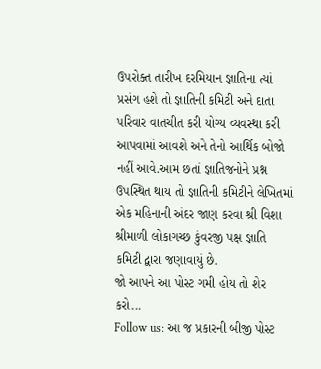ઉપરોક્ત તારીખ દરમિયાન જ્ઞાતિના ત્યાં પ્રસંગ હશે તો જ્ઞાતિની કમિટી અને દાતા પરિવાર વાતચીત કરી યોગ્ય વ્યવસ્થા કરી આપવામાં આવશે અને તેનો આર્થિક બોજો નહીં આવે.આમ છતાં જ્ઞાતિજનોને પ્રશ્ન ઉપસ્થિત થાય તો જ્ઞાતિની કમિટીને લેખિતમાં એક મહિનાની અંદર જાણ કરવા શ્રી વિશા શ્રીમાળી લોકાગચ્છ કુંવરજી પક્ષ જ્ઞાતિ કમિટી દ્વારા જણાવાયું છે.
જો આપને આ પોસ્ટ ગમી હોય તો શેર કરો...
Follow us: આ જ પ્રકારની બીજી પોસ્ટ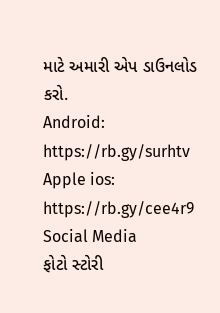માટે અમારી એપ ડાઉનલોડ કરો.
Android: https://rb.gy/surhtv
Apple ios: https://rb.gy/cee4r9
Social Media
ફોટો સ્ટોરી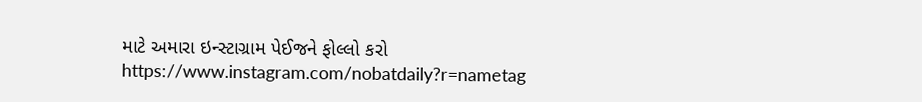માટે અમારા ઇન્સ્ટાગ્રામ પેઈજને ફોલ્લો કરો
https://www.instagram.com/nobatdaily?r=nametag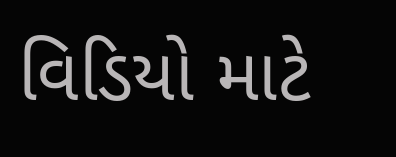વિડિયો માટે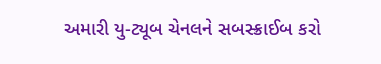અમારી યુ-ટ્યૂબ ચેનલને સબસ્ક્રાઈબ કરો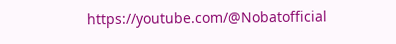https://youtube.com/@Nobatofficial